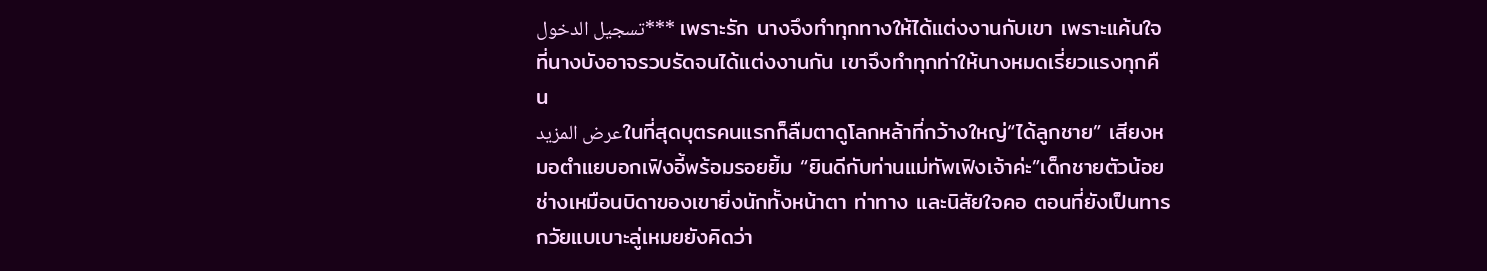تسجيل الدخول*** เพราะรัก นางจึงทำทุกทางให้ได้แต่งงานกับเขา เพราะแค้นใจที่นางบังอาจรวบรัดจนได้แต่งงานกัน เขาจึงทำทุกท่าให้นางหมดเรี่ยวแรงทุกคืน
عرض المزيدในที่สุดบุตรคนแรกก็ลืมตาดูโลกหล้าที่กว้างใหญ่“ได้ลูกชาย” เสียงหมอตำแยบอกเฟิงอี้พร้อมรอยยิ้ม “ยินดีกับท่านแม่ทัพเฟิงเจ้าค่ะ”เด็กชายตัวน้อยช่างเหมือนบิดาของเขายิ่งนักทั้งหน้าตา ท่าทาง และนิสัยใจคอ ตอนที่ยังเป็นทารกวัยแบเบาะลู่เหมยยังคิดว่า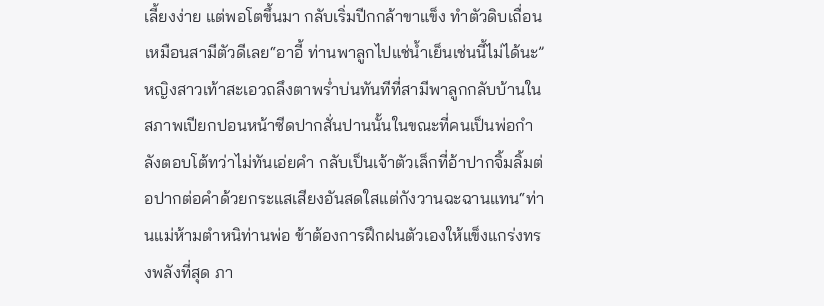เลี้ยงง่าย แต่พอโตขึ้นมา กลับเริ่มปีกกล้าขาแข็ง ทำตัวดิบเถื่อนเหมือนสามีตัวดีเลย“อาอี้ ท่านพาลูกไปแช่น้ำเย็นเช่นนี้ไม่ได้นะ”หญิงสาวเท้าสะเอวถลึงตาพร่ำบ่นทันทีที่สามีพาลูกกลับบ้านในสภาพเปียกปอนหน้าซีดปากสั่นปานนั้นในขณะที่คนเป็นพ่อกำลังตอบโต้ทว่าไม่ทันเอ่ยคำ กลับเป็นเจ้าตัวเล็กที่อ้าปากจิ้มลิ้มต่อปากต่อคำด้วยกระแสเสียงอันสดใสแต่กังวานฉะฉานแทน“ท่านแม่ห้ามตำหนิท่านพ่อ ข้าต้องการฝึกฝนตัวเองให้แข็งแกร่งทรงพลังที่สุด ภา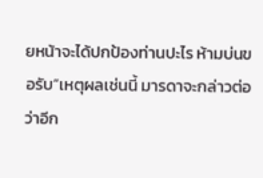ยหน้าจะได้ปกป้องท่านปะไร ห้ามบ่นขอรับ”เหตุผลเช่นนี้ มารดาจะกล่าวต่อว่าอีก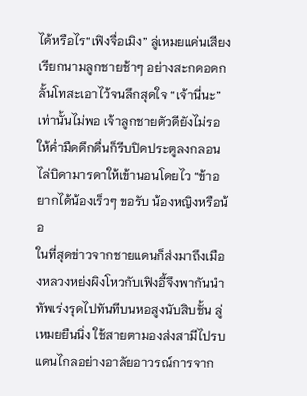ได้หรือไร“เฟิงจื่อเมิง” ลู่เหมยแค่นเสียงเรียกนามลูกชายช้าๆ อย่างสะกดอดกลั้นโทสะเอาไว้จนลึกสุดใจ “เจ้านี่นะ”เท่านั้นไม่พอ เจ้าลูกชายตัวดียังไม่รอให้ค่ำมืดดึกดื่นก็รีบปิดประตูลงกลอน ไล่บิดามารดาให้เข้านอนโดยไว “ข้าอยากได้น้องเร็วๆ ขอรับ น้องหญิงหรือน้อ
ในที่สุดข่าวจากชายแดนก็ส่งมาถึงเมืองหลวงหย่งผิงโหวกับเฟิงอี้จึงพากันนำทัพเร่งรุดไปทันทีบนหอสูงนับสิบชั้น ลู่เหมยยืนนิ่ง ใช้สายตามองส่งสามีไปรบแดนไกลอย่างอาลัยอาวรณ์การจาก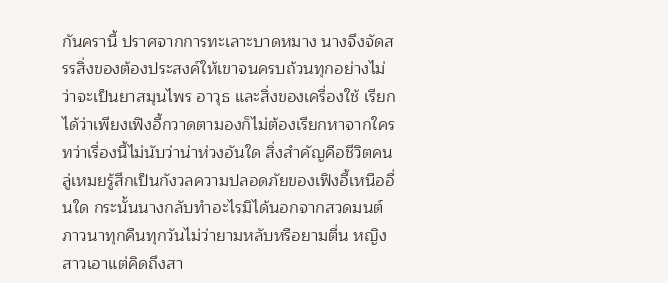กันครานี้ ปราศจากการทะเลาะบาดหมาง นางจึงจัดสรรสิ่งของต้องประสงค์ให้เขาจนครบถ้วนทุกอย่างไม่ว่าจะเป็นยาสมุนไพร อาวุธ และสิ่งของเครื่องใช้ เรียกได้ว่าเพียงเฟิงอี้กวาดตามองก็ไม่ต้องเรียกหาจากใครทว่าเรื่องนี้ไม่นับว่าน่าห่วงอันใด สิ่งสำคัญคือชีวิตคน ลู่เหมยรู้สึกเป็นกังวลความปลอดภัยของเฟิงอี้เหนืออื่นใด กระนั้นนางกลับทำอะไรมิได้นอกจากสวดมนต์ภาวนาทุกคืนทุกวันไม่ว่ายามหลับหรือยามตื่น หญิงสาวเอาแต่คิดถึงสา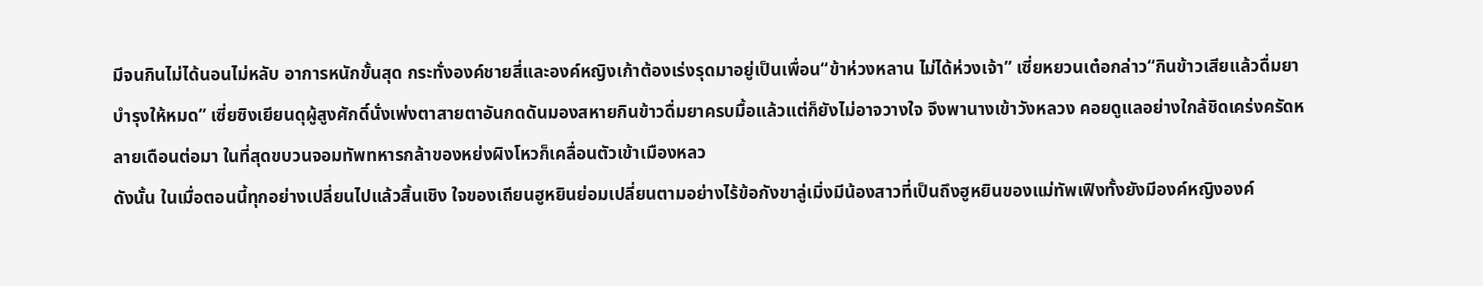มีจนกินไม่ได้นอนไม่หลับ อาการหนักขั้นสุด กระทั่งองค์ชายสี่และองค์หญิงเก้าต้องเร่งรุดมาอยู่เป็นเพื่อน“ข้าห่วงหลาน ไม่ได้ห่วงเจ้า” เซี่ยหยวนเต๋อกล่าว“กินข้าวเสียแล้วดื่มยาบำรุงให้หมด” เซี่ยซิงเยียนดุผู้สูงศักดิ์นั่งเพ่งตาสายตาอันกดดันมองสหายกินข้าวดื่มยาครบมื้อแล้วแต่ก็ยังไม่อาจวางใจ จึงพานางเข้าวังหลวง คอยดูแลอย่างใกล้ชิดเคร่งครัดหลายเดือนต่อมา ในที่สุดขบวนจอมทัพทหารกล้าของหย่งผิงโหวก็เคลื่อนตัวเข้าเมืองหลว
ดังนั้น ในเมื่อตอนนี้ทุกอย่างเปลี่ยนไปแล้วสิ้นเชิง ใจของเถียนฮูหยินย่อมเปลี่ยนตามอย่างไร้ข้อกังขาลู่เมิ่งมีน้องสาวที่เป็นถึงฮูหยินของแม่ทัพเฟิงทั้งยังมีองค์หญิงองค์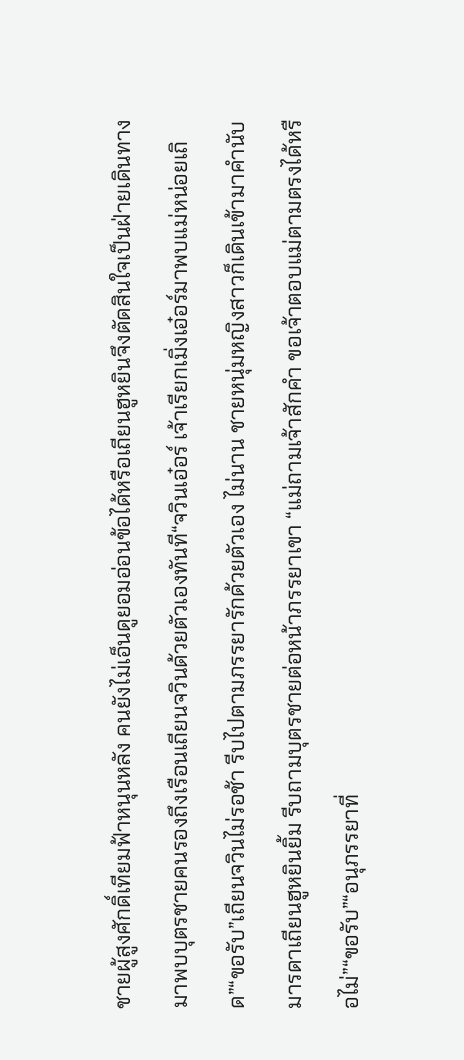ชายผู้สูงศักดิ์เทียมฟ้าหนุนหลัง คนยังไม่เอ็นดูยอมอ่อนข้อได้หรือเถียนฮูหยินจึงตัดสินใจเป็นฝ่ายเดินทางมาพบบุตรชายคนรองถึงเรือนเถียนจวินด้วยตัวเองทันที“จวินเอ๋อร์ เจ้าเรียกเมิ่งเอ๋อร์มาพบแม่หน่อยเถิด”“ขอรับ”เถียนจวินไม่รอช้า รีบไปตามภรรยารักด้วยตัวเอง ไม่นาน ชายหนุ่มหญิงสาวก็เดินเข้ามาคำนับมารดาเถียนฮูหยินยิ้ม รีบถามบุตรชายต่อหน้าภรรยาเขา “แม่ถามเจ้าสักคำ ขอเจ้าตอบแม่ตามตรงได้หรือไม่”“ขอรับ”“อนุภรรยาที่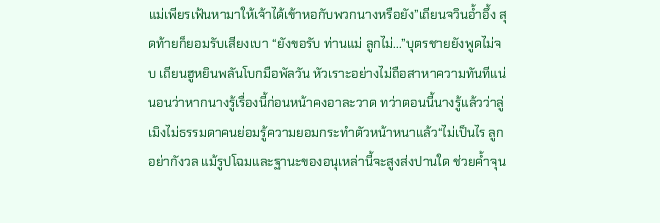แม่เพียรเฟ้นหามาให้เจ้าได้เข้าหอกับพวกนางหรือยัง”เถียนจวินอ้ำอึ้ง สุดท้ายก็ยอมรับเสียงเบา “ยังขอรับ ท่านแม่ ลูกไม่...”บุตรชายยังพูดไม่จบ เถียนฮูหยินพลันโบกมือพัลวัน หัวเราะอย่างไม่ถือสาหาความทันทีแน่นอนว่าหากนางรู้เรื่องนี้ก่อนหน้าคงอาละวาด ทว่าตอนนี้นางรู้แล้วว่าลู่เมิงไม่ธรรมดาคนย่อมรู้ความยอมกระทำตัวหน้าหนาแล้ว“ไม่เป็นไร ลูกอย่ากังวล แม้รูปโฉมและฐานะของอนุเหล่านี้จะสูงส่งปานใด ช่วยค้ำจุน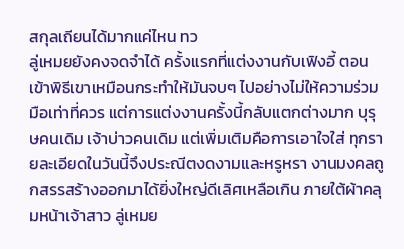สกุลเถียนได้มากแค่ไหน ทว
ลู่เหมยยังคงจดจำได้ ครั้งแรกที่แต่งงานกับเฟิงอี้ ตอนเข้าพิธีเขาเหมือนกระทำให้มันจบๆ ไปอย่างไม่ให้ความร่วมมือเท่าที่ควร แต่การแต่งงานครั้งนี้กลับแตกต่างมาก บุรุษคนเดิม เจ้าบ่าวคนเดิม แต่เพิ่มเติมคือการเอาใจใส่ ทุกรายละเอียดในวันนี้จึงประณีตงดงามและหรูหรา งานมงคลถูกสรรสร้างออกมาได้ยิ่งใหญ่ดีเลิศเหลือเกิน ภายใต้ผ้าคลุมหน้าเจ้าสาว ลู่เหมย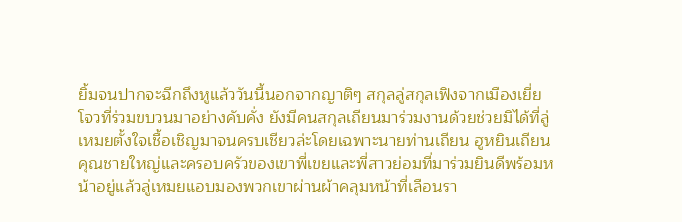ยิ้มจนปากจะฉีกถึงหูแล้ววันนี้นอกจากญาติๆ สกุลลู่สกุลเฟิงจากเมืองเยี่ยโจวที่ร่วมขบวนมาอย่างคับคั่ง ยังมีคนสกุลเถียนมาร่วมงานด้วยช่วยมิได้ที่ลู่เหมยตั้งใจเชื้อเชิญมาจนครบเชียวล่ะโดยเฉพาะนายท่านเถียน ฮูหยินเถียน คุณชายใหญ่และครอบครัวของเขาพี่เขยและพี่สาวย่อมที่มาร่วมยินดีพร้อมหน้าอยู่แล้วลู่เหมยแอบมองพวกเขาผ่านผ้าคลุมหน้าที่เลือนรา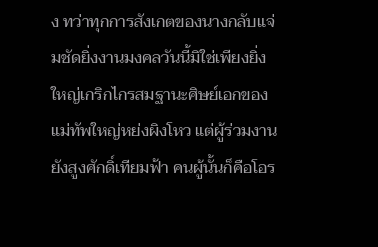ง ทว่าทุกการสังเกตของนางกลับแจ่มชัดยิ่งงานมงคลวันนี้มิใช่เพียงยิ่งใหญ่เกริกไกรสมฐานะศิษย์เอกของแม่ทัพใหญ่หย่งผิงโหว แต่ผู้ร่วมงานยังสูงศักดิ์เทียมฟ้า คนผู้นั้นก็คือโอร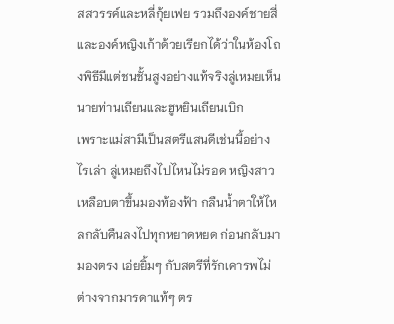สสวรรค์และหลี่กุ้ยเฟย รวมถึงองค์ชายสี่และองค์หญิงเก้าด้วยเรียกได้ว่าในห้องโถงพิธีมีแต่ชนชั้นสูงอย่างแท้จริงลู่เหมยเห็นนายท่านเถียนและฮูหยินเถียนเบิก
เพราะแม่สามีเป็นสตรีแสนดีเช่นนี้อย่างไรเล่า ลู่เหมยถึงไปไหนไม่รอด หญิงสาวเหลือบตาขึ้นมองท้องฟ้า กลืนน้ำตาให้ไหลกลับคืนลงไปทุกหยาดหยด ก่อนกลับมามองตรง เอ่ยยิ้มๆ กับสตรีที่รักเคารพไม่ต่างจากมารดาแท้ๆ ตร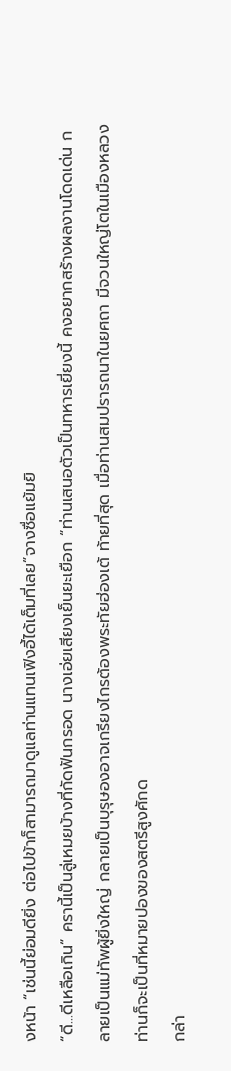งหน้า “เช่นนี้ย่อมดียิ่ง ต่อไปข้าก็สามารถมาดูแลท่านแทนเฟิงอี้ได้เต็มที่เลย”จางซื่อแย้มยิ
“ดี...ดีเหลือเกิน” ครานี้เป็นลู่เหมยบ้างที่กัดฟันกรอด นางเอ่ยเสียงเย็นยะเยือก “ท่านเสนอตัวเป็นทหารเยี่ยงนี้ คงอยากสร้างผลงานโดดเด่น กลายเป็นแม่ทัพผู้ยิ่งใหญ่ กลายเป็นบุรุษองอาจเกรียงไกรต้องพระทัยฮ่องเต้ ท้ายที่สุด เมื่อท่านสมปรารถนาในยศถา มีจวนใหญ่โตในเมืองหลวง ท่านก็จะเป็นที่หมายปองของสตรีสูงศักด
กล่า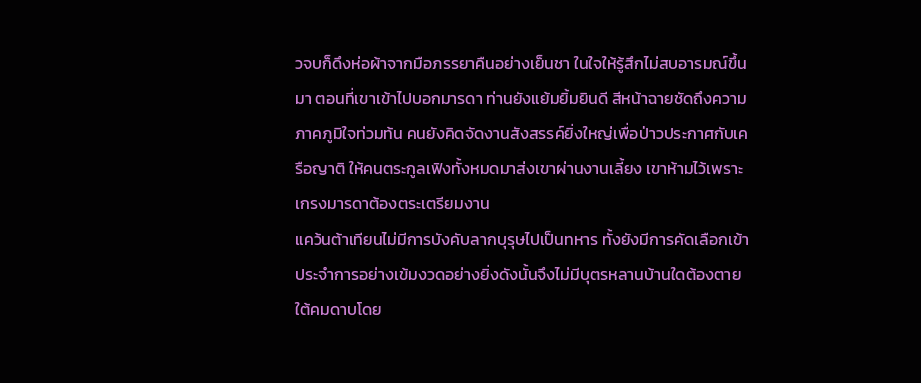วจบก็ดึงห่อผ้าจากมือภรรยาคืนอย่างเย็นชา ในใจให้รู้สึกไม่สบอารมณ์ขึ้นมา ตอนที่เขาเข้าไปบอกมารดา ท่านยังแย้มยิ้มยินดี สีหน้าฉายชัดถึงความภาคภูมิใจท่วมท้น คนยังคิดจัดงานสังสรรค์ยิ่งใหญ่เพื่อป่าวประกาศกับเครือญาติ ให้คนตระกูลเฟิงทั้งหมดมาส่งเขาผ่านงานเลี้ยง เขาห้ามไว้เพราะเกรงมารดาต้องตระเตรียมงาน
แคว้นต้าเทียนไม่มีการบังคับลากบุรุษไปเป็นทหาร ทั้งยังมีการคัดเลือกเข้าประจำการอย่างเข้มงวดอย่างยิ่งดังนั้นจึงไม่มีบุตรหลานบ้านใดต้องตายใต้คมดาบโดย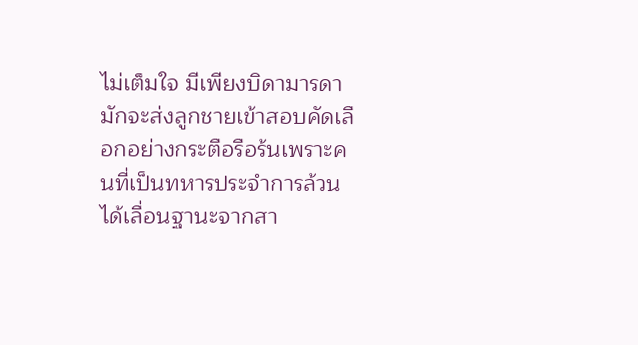ไม่เต็มใจ มีเพียงบิดามารดามักจะส่งลูกชายเข้าสอบคัดเลือกอย่างกระตือรือร้นเพราะคนที่เป็นทหารประจำการล้วนได้เลื่อนฐานะจากสา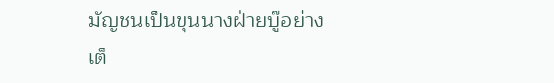มัญชนเป็นขุนนางฝ่ายบู๊อย่างเต็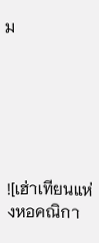ม






![เฮ่าเทียนแห่งหอคณิกา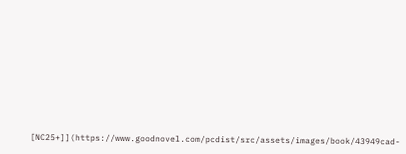[NC25+]](https://www.goodnovel.com/pcdist/src/assets/images/book/43949cad-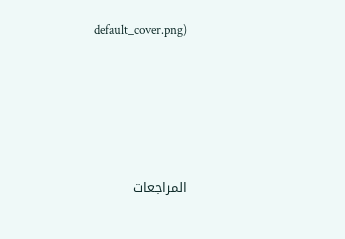default_cover.png)





المراجعات